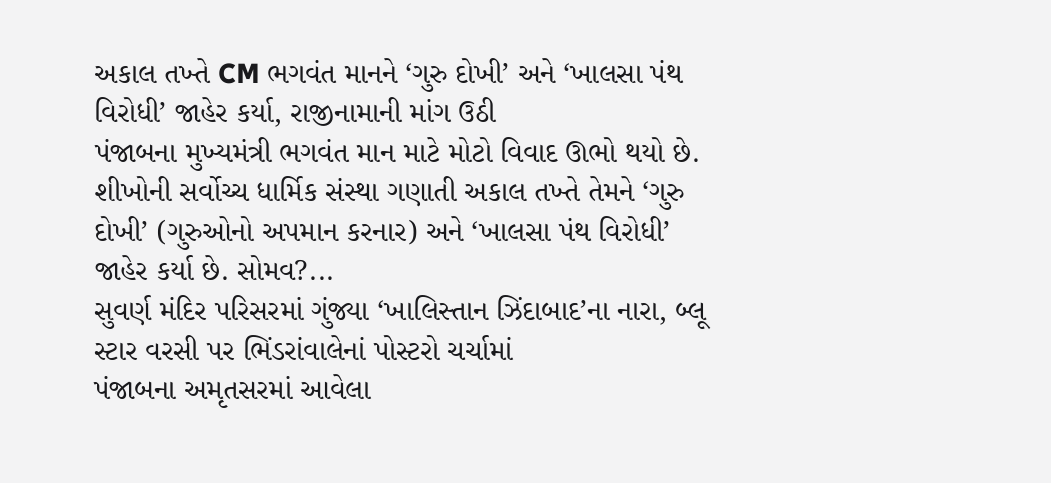અકાલ તખ્તે CM ભગવંત માનને ‘ગુરુ દોખી’ અને ‘ખાલસા પંથ વિરોધી’ જાહેર કર્યા, રાજીનામાની માંગ ઉઠી
પંજાબના મુખ્યમંત્રી ભગવંત માન માટે મોટો વિવાદ ઊભો થયો છે. શીખોની સર્વોચ્ચ ધાર્મિક સંસ્થા ગણાતી અકાલ તખ્તે તેમને ‘ગુરુ દોખી’ (ગુરુઓનો અપમાન કરનાર) અને ‘ખાલસા પંથ વિરોધી’ જાહેર કર્યા છે. સોમવ?...
સુવર્ણ મંદિર પરિસરમાં ગુંજ્યા ‘ખાલિસ્તાન ઝિંદાબાદ’ના નારા, બ્લૂ સ્ટાર વરસી પર ભિંડરાંવાલેનાં પોસ્ટરો ચર્ચામાં
પંજાબના અમૃતસરમાં આવેલા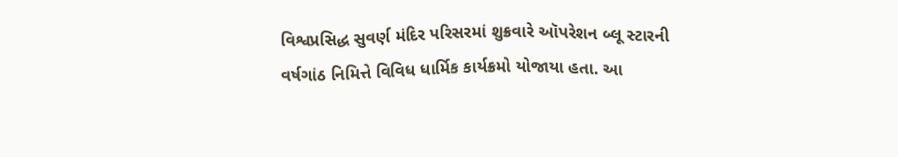વિશ્વપ્રસિદ્ધ સુવર્ણ મંદિર પરિસરમાં શુક્રવારે ઑપરેશન બ્લૂ સ્ટારની વર્ષગાંઠ નિમિત્તે વિવિધ ધાર્મિક કાર્યક્રમો યોજાયા હતા. આ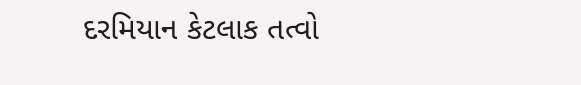દરમિયાન કેટલાક તત્વો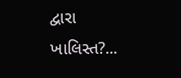દ્વારા ખાલિસ્ત?...